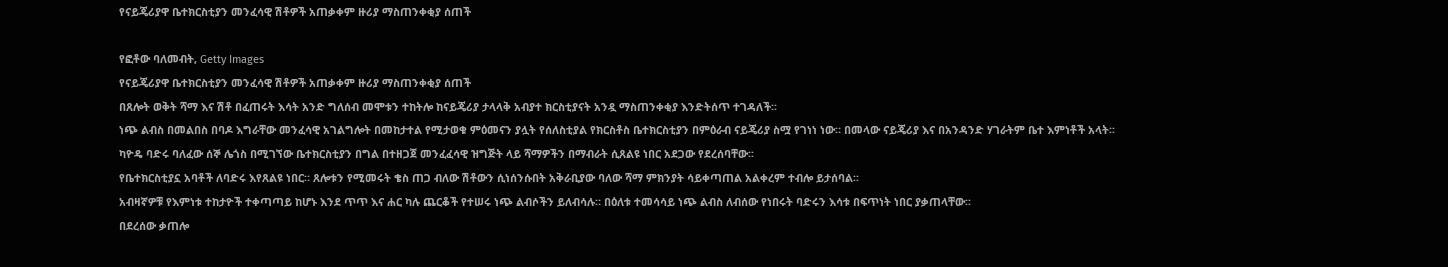የናይጄሪያዋ ቤተክርስቲያን መንፈሳዊ ሽቶዎች አጠቃቀም ዙሪያ ማስጠንቀቂያ ሰጠች

የፎቶው ባለመብት, Getty Images
የናይጄሪያዋ ቤተክርስቲያን መንፈሳዊ ሽቶዎች አጠቃቀም ዙሪያ ማስጠንቀቂያ ሰጠች
በጸሎት ወቅት ሻማ እና ሽቶ በፈጠሩት እሳት አንድ ግለሰብ መሞቱን ተከትሎ ከናይጄሪያ ታላላቅ አብያተ ክርስቲያናት አንዷ ማስጠንቀቂያ እንድትሰጥ ተገዳለች፡፡
ነጭ ልብስ በመልበስ በባዶ እግራቸው መንፈሳዊ አገልግሎት በመከታተል የሚታወቁ ምዕመናን ያሏት የሰለስቲያል የክርስቶስ ቤተክርስቲያን በምዕራብ ናይጄሪያ ስሟ የገነነ ነው። በመላው ናይጄሪያ እና በአንዳንድ ሃገራትም ቤተ እምነቶች አላት፡፡
ካዮዴ ባድሩ ባለፈው ሰኞ ሌጎስ በሚገኘው ቤተክርስቲያን በግል በተዘጋጀ መንፈፈሳዊ ዝግጅት ላይ ሻማዎችን በማብራት ሲጸልዩ ነበር አደጋው የደረሰባቸው፡፡
የቤተክርስቲያኗ አባቶች ለባድሩ እየጸልዩ ነበር። ጸሎቱን የሚመሩት ቄስ ጠጋ ብለው ሽቶውን ሲነሰንሱበት አቅራቢያው ባለው ሻማ ምክንያት ሳይቀጣጠል አልቀረም ተብሎ ይታሰባል፡፡
አብዛኛዎቹ የእምነቱ ተከታዮች ተቀጣጣይ ከሆኑ እንደ ጥጥ እና ሐር ካሉ ጨርቆች የተሠሩ ነጭ ልብሶችን ይለብሳሉ። በዕለቱ ተመሳሳይ ነጭ ልብስ ለብሰው የነበሩት ባድሩን እሳቱ በፍጥነት ነበር ያቃጠላቸው፡፡
በደረሰው ቃጠሎ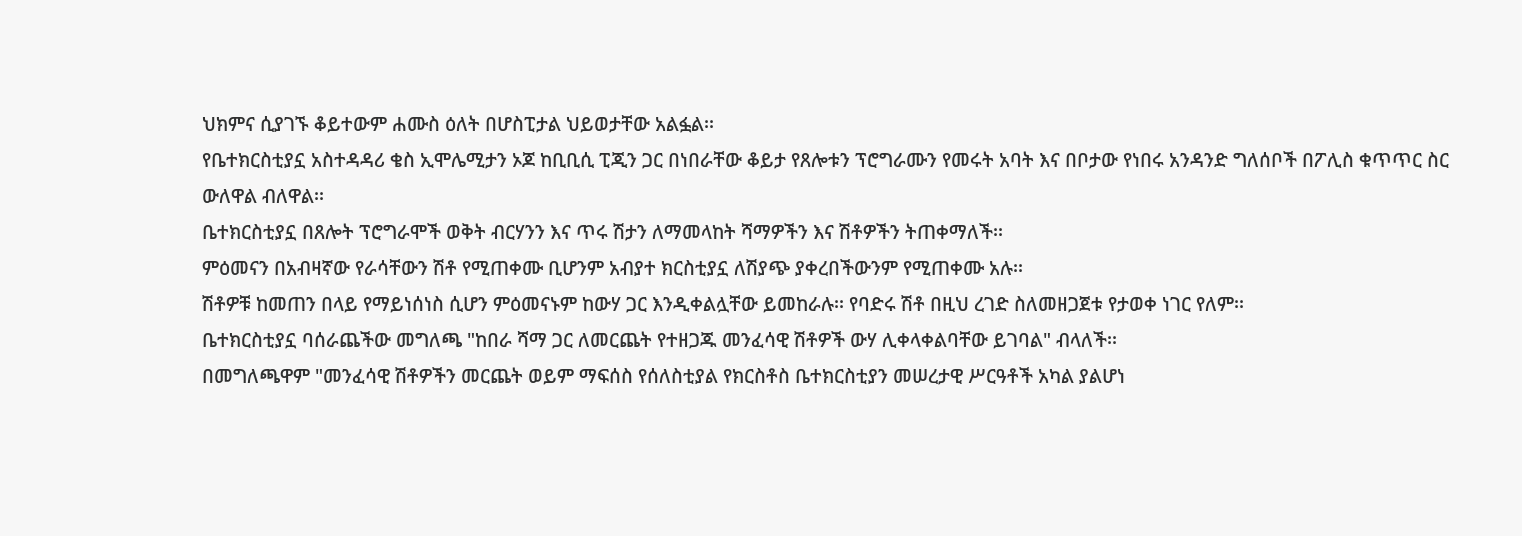ህክምና ሲያገኙ ቆይተውም ሐሙስ ዕለት በሆስፒታል ህይወታቸው አልፏል፡፡
የቤተክርስቲያኗ አስተዳዳሪ ቄስ ኢሞሌሚታን ኦጆ ከቢቢሲ ፒጂን ጋር በነበራቸው ቆይታ የጸሎቱን ፕሮግራሙን የመሩት አባት እና በቦታው የነበሩ አንዳንድ ግለሰቦች በፖሊስ ቁጥጥር ስር ውለዋል ብለዋል፡፡
ቤተክርስቲያኗ በጸሎት ፕሮግራሞች ወቅት ብርሃንን እና ጥሩ ሽታን ለማመላከት ሻማዎችን እና ሽቶዎችን ትጠቀማለች፡፡
ምዕመናን በአብዛኛው የራሳቸውን ሽቶ የሚጠቀሙ ቢሆንም አብያተ ክርስቲያኗ ለሽያጭ ያቀረበችውንም የሚጠቀሙ አሉ፡፡
ሽቶዎቹ ከመጠን በላይ የማይነሰነስ ሲሆን ምዕመናኑም ከውሃ ጋር እንዲቀልሏቸው ይመከራሉ፡፡ የባድሩ ሽቶ በዚህ ረገድ ስለመዘጋጀቱ የታወቀ ነገር የለም፡፡
ቤተክርስቲያኗ ባሰራጨችው መግለጫ "ከበራ ሻማ ጋር ለመርጨት የተዘጋጁ መንፈሳዊ ሽቶዎች ውሃ ሊቀላቀልባቸው ይገባል" ብላለች፡፡
በመግለጫዋም "መንፈሳዊ ሽቶዎችን መርጨት ወይም ማፍሰስ የሰለስቲያል የክርስቶስ ቤተክርስቲያን መሠረታዊ ሥርዓቶች አካል ያልሆነ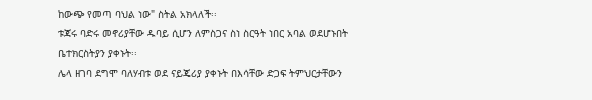ከውጭ የመጣ ባህል ነው" ስትል አክላለች፡፡
ቱጃሩ ባድሩ መኖሪያቸው ዱባይ ሲሆን ለምስጋና ስነ ስርዓት ነበር አባል ወደሆኑበት ቤተክርስትያን ያቀኑት፡፡
ሌላ ዘገባ ደግሞ ባለሃብቱ ወደ ናይጄሪያ ያቀኑት በእሳቸው ድጋፍ ትምህርታቸውን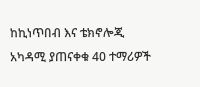ከኪነጥበብ እና ቴክኖሎጂ አካዳሚ ያጠናቀቁ 40 ተማሪዎች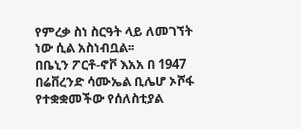የምረቃ ስነ ስርዓት ላይ ለመገኘት ነው ሲል አስነብቧል፡፡
በቤኒን ፖርቶ-ኖቮ እአአ በ 1947 በሬቨረንድ ሳሙኤል ቢሌሆ ኦሾፋ የተቋቋመችው የሰለስቲያል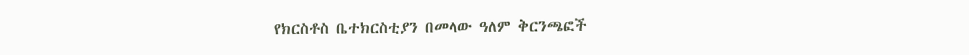የክርስቶስ ቤተክርስቲያን በመላው ዓለም ቅርንጫፎች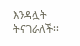እንዳሏት ትናገራለች፡፡